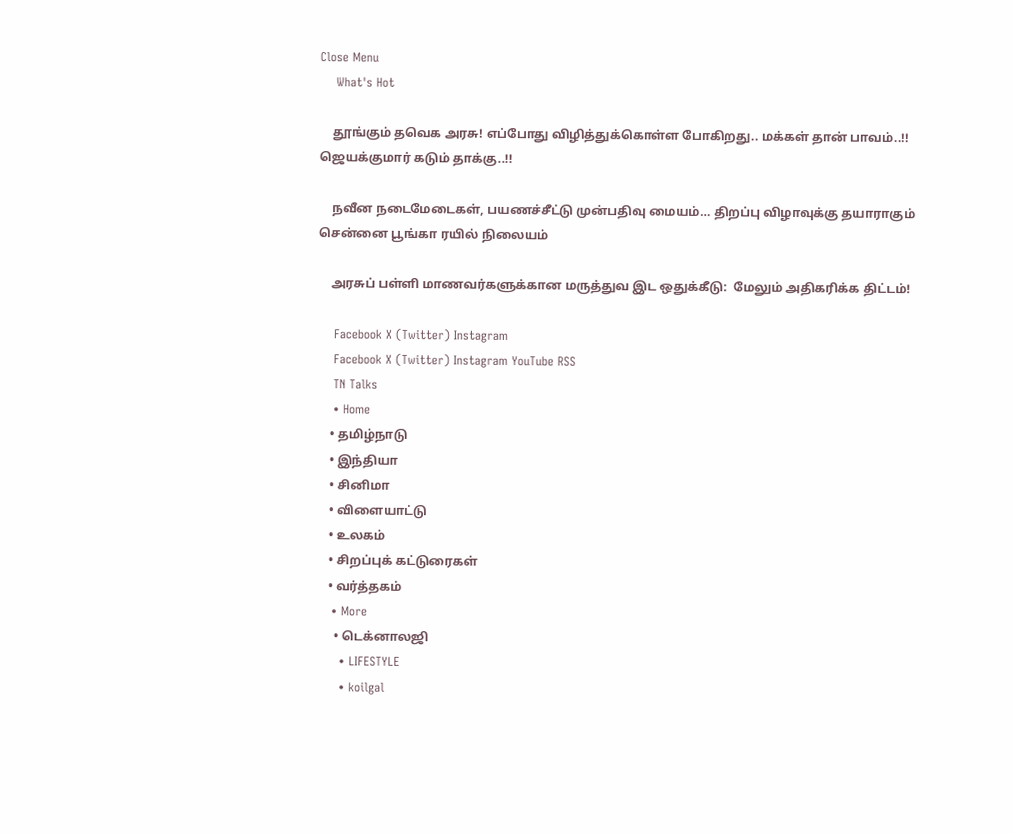Close Menu
    What's Hot

    தூங்கும் தவெக அரசு! எப்போது விழித்துக்கொள்ள போகிறது.. மக்கள் தான் பாவம்..!! ஜெயக்குமார் கடும் தாக்கு..!!

    நவீன நடைமேடைகள், பயணச்சீட்டு முன்பதிவு மையம்… திறப்பு விழாவுக்கு தயாராகும் சென்னை பூங்கா ரயில் நிலையம்

    அரசுப் பள்ளி மாணவர்களுக்கான மருத்துவ இட ஒதுக்கீடு:  மேலும் அதிகரிக்க திட்டம்!

    Facebook X (Twitter) Instagram
    Facebook X (Twitter) Instagram YouTube RSS
    TN Talks
    • Home
    • தமிழ்நாடு
    • இந்தியா
    • சினிமா
    • விளையாட்டு
    • உலகம்
    • சிறப்புக் கட்டுரைகள்
    • வர்த்தகம்
    • More
      • டெக்னாலஜி
      • LIFESTYLE
      • koilgal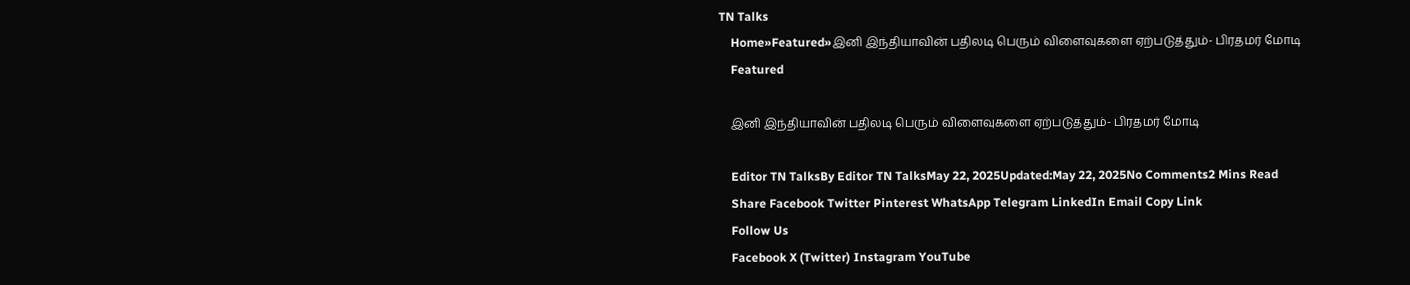TN Talks
    Home»Featured»இனி இந்தியாவின் பதிலடி பெரும் விளைவுகளை ஏற்படுத்தும்- பிரதமர் மோடி
    Featured

    இனி இந்தியாவின் பதிலடி பெரும் விளைவுகளை ஏற்படுத்தும்- பிரதமர் மோடி

    Editor TN TalksBy Editor TN TalksMay 22, 2025Updated:May 22, 2025No Comments2 Mins Read
    Share Facebook Twitter Pinterest WhatsApp Telegram LinkedIn Email Copy Link
    Follow Us
    Facebook X (Twitter) Instagram YouTube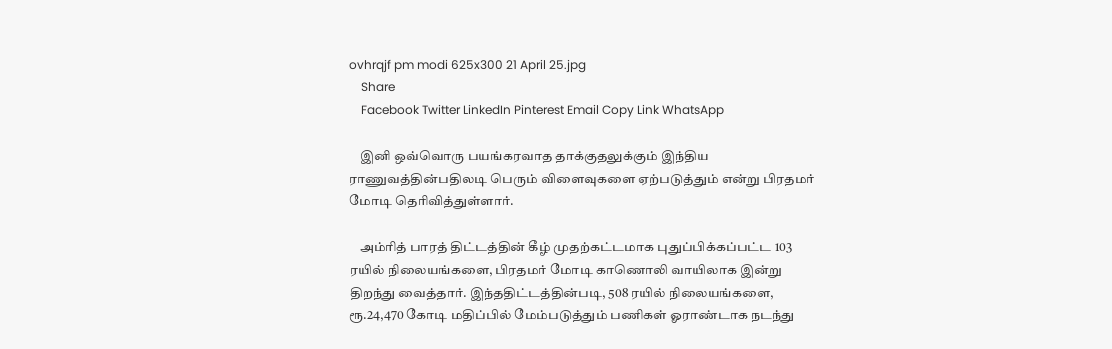ovhrqjf pm modi 625x300 21 April 25.jpg
    Share
    Facebook Twitter LinkedIn Pinterest Email Copy Link WhatsApp

    இனி ஒவ்வொரு பயங்கரவாத தாக்குதலுக்கும் இந்திய ராணுவத்தின்பதிலடி பெரும் விளைவுகளை ஏற்படுத்தும் என்று பிரதமர் மோடி தெரிவித்துள்ளார்.

    அம்ரித் பாரத் திட்டத்தின் கீழ் முதற்கட்டமாக புதுப்பிக்கப்பட்ட 103 ரயில் நிலையங்களை, பிரதமர் மோடி காணொலி வாயிலாக இன்று திறந்து வைத்தார். இந்ததிட்டத்தின்படி, 508 ரயில் நிலையங்களை, ரூ.24,470 கோடி மதிப்பில் மேம்படுத்தும் பணிகள் ஓராண்டாக நடந்து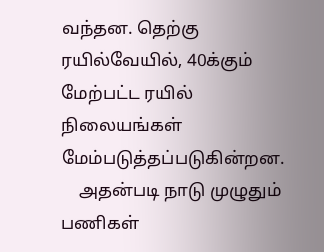வந்தன. தெற்கு ரயில்வேயில், 40க்கும் மேற்பட்ட ரயில் நிலையங்கள் மேம்படுத்தப்படுகின்றன.
    அதன்படி நாடு முழுதும் பணிகள்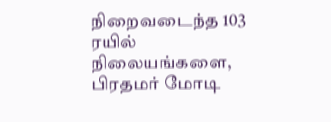நிறைவடைந்த 103 ரயில் நிலையங்களை, பிரதமர் மோடி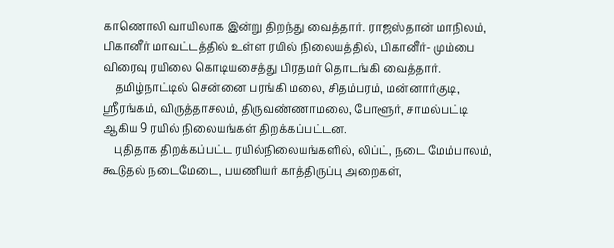காணொலி வாயிலாக இன்று திறந்து வைத்தார். ராஜஸ்தான் மாநிலம், பிகானீர் மாவட்டத்தில் உள்ள ரயில் நிலையத்தில், பிகானீர்- மும்பை விரைவு ரயிலை கொடியசைத்து பிரதமர் தொடங்கி வைத்தார்.
    தமிழ்நாட்டில் சென்னை பரங்கி மலை, சிதம்பரம், மன்னார்குடி, ஸ்ரீரங்கம், விருத்தாசலம், திருவண்ணாமலை, போளூர், சாமல்பட்டி ஆகிய 9 ரயில் நிலையங்கள் திறக்கப்பட்டன.
    புதிதாக திறக்கப்பட்ட ரயில்நிலையங்களில், லிப்ட், நடை மேம்பாலம், கூடுதல் நடைமேடை, பயணியர் காத்திருப்பு அறைகள்,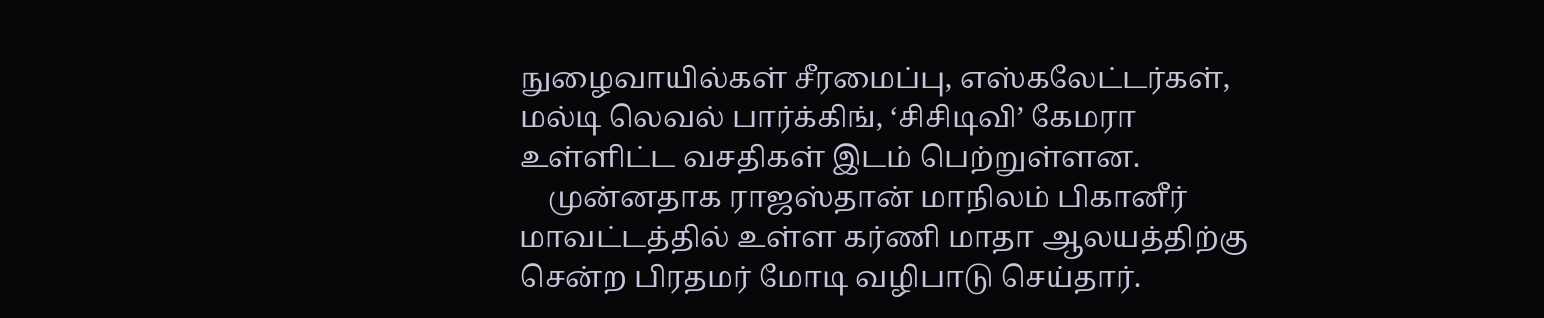நுழைவாயில்கள் சீரமைப்பு, எஸ்கலேட்டர்கள், மல்டி லெவல் பார்க்கிங், ‘சிசிடிவி’ கேமரா உள்ளிட்ட வசதிகள் இடம் பெற்றுள்ளன.
    முன்னதாக ராஜஸ்தான் மாநிலம் பிகானீர் மாவட்டத்தில் உள்ள கர்ணி மாதா ஆலயத்திற்கு சென்ற பிரதமர் மோடி வழிபாடு செய்தார்.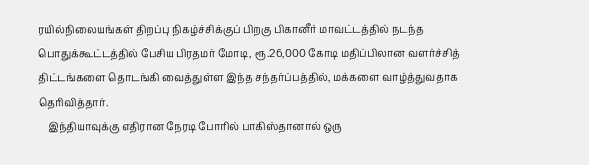ரயில்நிலையங்கள் திறப்பு நிகழ்ச்சிக்குப் பிறகு பிகானீர் மாவட்டத்தில் நடந்த பொதுக்கூட்டத்தில் பேசிய பிரதமர் மோடி, ரூ.26,000 கோடி மதிப்பிலான வளர்ச்சித் திட்டங்களை தொடங்கி வைத்துள்ள இந்த சந்தர்ப்பத்தில், மக்களை வாழ்த்துவதாக தெரிவித்தார்.
    இந்தியாவுக்கு எதிரான நேரடி போரில் பாகிஸ்தானால் ஒரு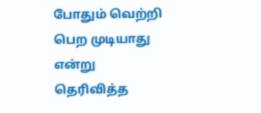போதும் வெற்றி பெற முடியாது என்று தெரிவித்த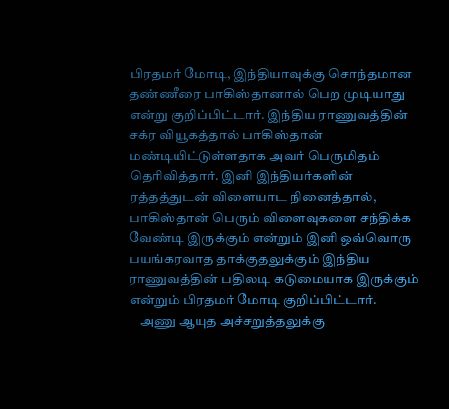பிரதமர் மோடி, இந்தியாவுக்கு சொந்தமான தண்ணீரை பாகிஸ்தானால் பெற முடியாது என்று குறிப்பிட்டார். இந்திய ராணுவத்தின் சக்ர வியூகத்தால் பாகிஸ்தான் மண்டியிட்டுள்ளதாக அவர் பெருமிதம் தெரிவித்தார். இனி இந்தியர்களின் ரத்தத்துடன் விளையாட நினைத்தால், பாகிஸ்தான் பெரும் விளைவுகளை சந்திக்க வேண்டி இருக்கும் என்றும் இனி ஒவ்வொரு பயங்கரவாத தாக்குதலுக்கும் இந்திய ராணுவத்தின் பதிலடி கடுமையாக இருக்கும் என்றும் பிரதமர் மோடி குறிப்பிட்டார்.
    அணு ஆயுத அச்சறுத்தலுக்கு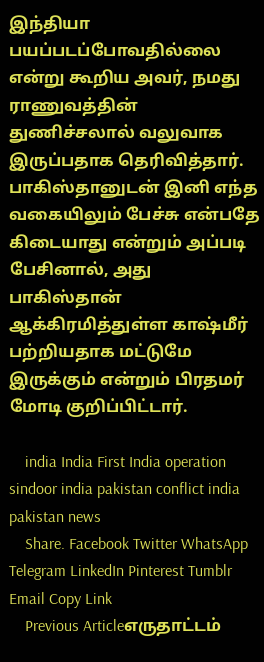இந்தியா பயப்படப்போவதில்லை என்று கூறிய அவர், நமது ராணுவத்தின் துணிச்சலால் வலுவாக இருப்பதாக தெரிவித்தார். பாகிஸ்தானுடன் இனி எந்த வகையிலும் பேச்சு என்பதே கிடையாது என்றும் அப்படி பேசினால், அது பாகிஸ்தான் ஆக்கிரமித்துள்ள காஷ்மீர் பற்றியதாக மட்டுமே இருக்கும் என்றும் பிரதமர் மோடி குறிப்பிட்டார்.

    india India First India operation sindoor india pakistan conflict india pakistan news
    Share. Facebook Twitter WhatsApp Telegram LinkedIn Pinterest Tumblr Email Copy Link
    Previous Articleஎருதாட்டம்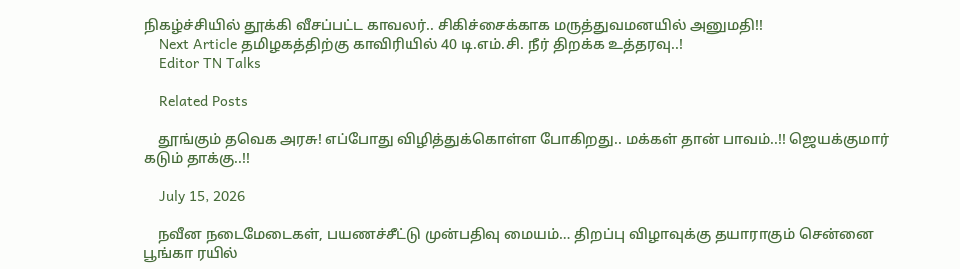நிகழ்ச்சியில் தூக்கி வீசப்பட்ட காவலர்.. சிகிச்சைக்காக மருத்துவமனயில் அனுமதி!!
    Next Article தமிழகத்திற்கு காவிரியில் 40 டி.எம்.சி. நீர் திறக்க உத்தரவு..!
    Editor TN Talks

    Related Posts

    தூங்கும் தவெக அரசு! எப்போது விழித்துக்கொள்ள போகிறது.. மக்கள் தான் பாவம்..!! ஜெயக்குமார் கடும் தாக்கு..!!

    July 15, 2026

    நவீன நடைமேடைகள், பயணச்சீட்டு முன்பதிவு மையம்… திறப்பு விழாவுக்கு தயாராகும் சென்னை பூங்கா ரயில்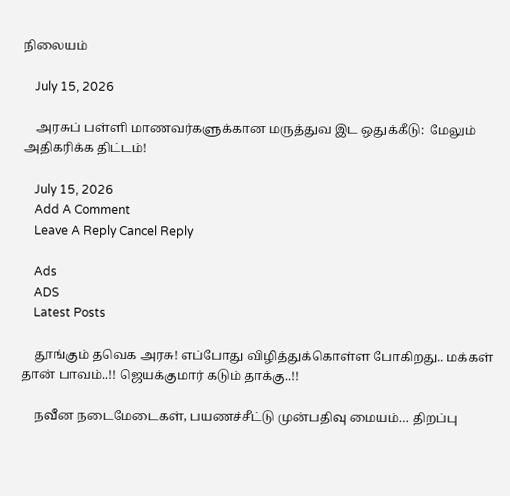நிலையம்

    July 15, 2026

    அரசுப் பள்ளி மாணவர்களுக்கான மருத்துவ இட ஒதுக்கீடு:  மேலும் அதிகரிக்க திட்டம்!

    July 15, 2026
    Add A Comment
    Leave A Reply Cancel Reply

    Ads
    ADS
    Latest Posts

    தூங்கும் தவெக அரசு! எப்போது விழித்துக்கொள்ள போகிறது.. மக்கள் தான் பாவம்..!! ஜெயக்குமார் கடும் தாக்கு..!!

    நவீன நடைமேடைகள், பயணச்சீட்டு முன்பதிவு மையம்… திறப்பு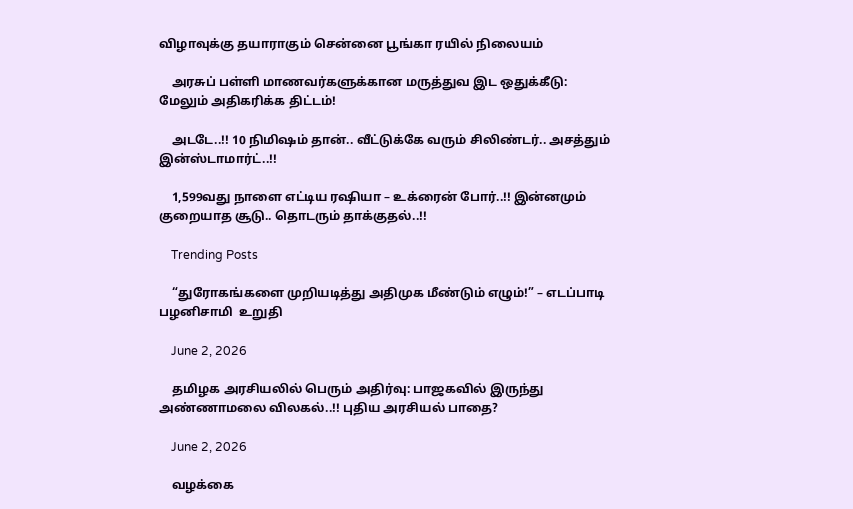விழாவுக்கு தயாராகும் சென்னை பூங்கா ரயில் நிலையம்

    அரசுப் பள்ளி மாணவர்களுக்கான மருத்துவ இட ஒதுக்கீடு:  மேலும் அதிகரிக்க திட்டம்!

    அடடே..!! 10 நிமிஷம் தான்.. வீட்டுக்கே வரும் சிலிண்டர்.. அசத்தும் இன்ஸ்டாமார்ட்..!!

    1,599வது நாளை எட்டிய ரஷியா – உக்ரைன் போர்..!! இன்னமும் குறையாத சூடு.. தொடரும் தாக்குதல்..!!

    Trending Posts

    “துரோகங்களை முறியடித்து அதிமுக மீண்டும் எழும்!” – எடப்பாடி பழனிசாமி  உறுதி

    June 2, 2026

    தமிழக அரசியலில் பெரும் அதிர்வு: பாஜகவில் இருந்து அண்ணாமலை விலகல்..!! புதிய அரசியல் பாதை?

    June 2, 2026

    வழக்கை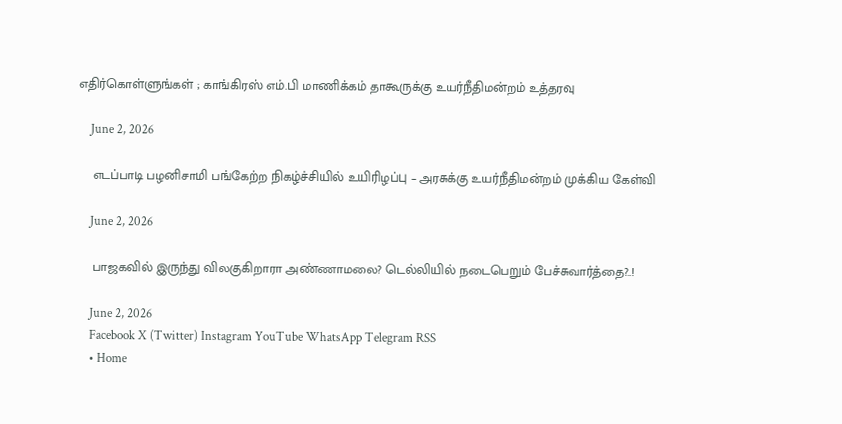எதிர்கொள்ளுங்கள் ; காங்கிரஸ் எம்.பி மாணிக்கம் தாகூருக்கு உயர்நீதிமன்றம் உத்தரவு

    June 2, 2026

    எடப்பாடி பழனிசாமி பங்கேற்ற நிகழ்ச்சியில் உயிரிழப்பு – அரசுக்கு உயர்நீதிமன்றம் முக்கிய கேள்வி

    June 2, 2026

    பாஜகவில் இருந்து விலகுகிறாரா அண்ணாமலை? டெல்லியில் நடைபெறும் பேச்சுவார்த்தை?..!

    June 2, 2026
    Facebook X (Twitter) Instagram YouTube WhatsApp Telegram RSS
    • Home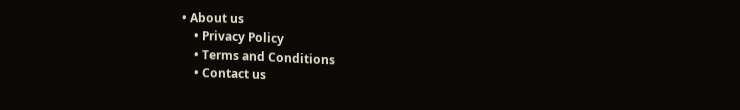• About us
    • Privacy Policy
    • Terms and Conditions
    • Contact us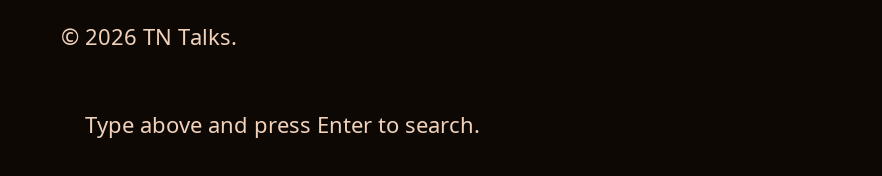© 2026 TN Talks.

    Type above and press Enter to search.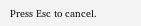Press Esc to cancel.